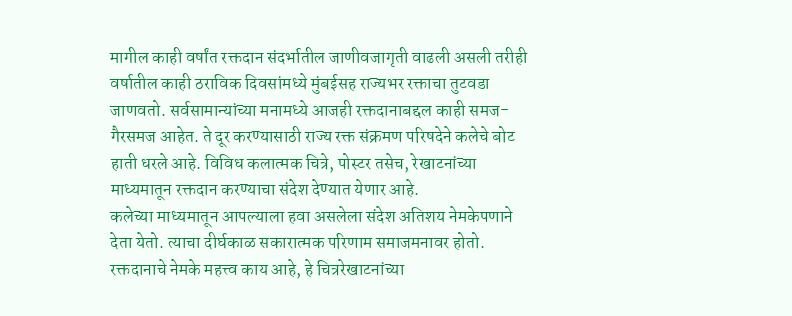मागील काही वर्षांत रक्तदान संदर्भातील जाणीवजागृती वाढली असली तरीही वर्षातील काही ठराविक दिवसांमध्ये मुंबईसह राज्यभर रक्ताचा तुटवडा जाणवतो. सर्वसामान्यांच्या मनामध्ये आजही रक्तदानाबद्दल काही समज-गैरसमज आहेत. ते दूर करण्यासाठी राज्य रक्त संक्रमण परिषदेने कलेचे बोट हाती धरले आहे. विविध कलात्मक चित्रे, पोस्टर तसेच, रेखाटनांच्या माध्यमातून रक्तदान करण्याचा संदेश देण्यात येणार आहे.
कलेच्या माध्यमातून आपल्याला हवा असलेला संदेश अतिशय नेमकेपणाने देता येतो. त्याचा दीर्घकाळ सकारात्मक परिणाम समाजमनावर होतो. रक्तदानाचे नेमके महत्त्व काय आहे, हे चित्ररेखाटनांच्या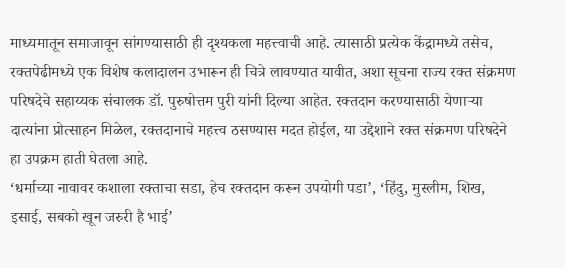माध्यमातून समाजावून सांगण्यासाठी ही दृश्यकला महत्त्वाची आहे. त्यासाठी प्रत्येक केंद्रामध्ये तसेच, रक्तपेढीमध्ये एक विशेष कलादालन उभारून ही चित्रे लावण्यात यावीत, अशा सूचना राज्य रक्त संक्रमण परिषदेचे सहाय्यक संचालक डॉ. पुरुषोत्तम पुरी यांनी दिल्या आहेत. रक्तदान करण्यासाठी येणाऱ्या दात्यांना प्रोत्साहन मिळेल, रक्तदानाचे महत्त्व ठसण्यास मदत होईल, या उद्देशाने रक्त संक्रमण परिषदेने हा उपक्रम हाती घेतला आहे.
‘धर्माच्या नावावर कशाला रक्ताचा सडा, हेच रक्तदान करून उपयोगी पडा’, ‘हिंदु, मुस्लीम, शिख, इसाई, सबको खून जरुरी है भाई’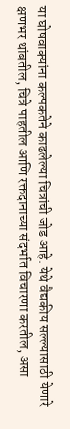या घोषवाक्यांना कल्पकतेने काढलेल्या चित्रांची जोड आहे. येथे वैद्यकीय सल्ल्यासाठी येणारे क्षणभर थांबतील, चित्रे पाहतील आणि रक्तदानाच्या संदर्भात विचारणा करतील, असा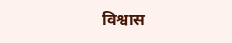विश्वास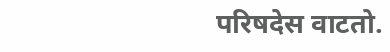परिषदेस वाटतो.